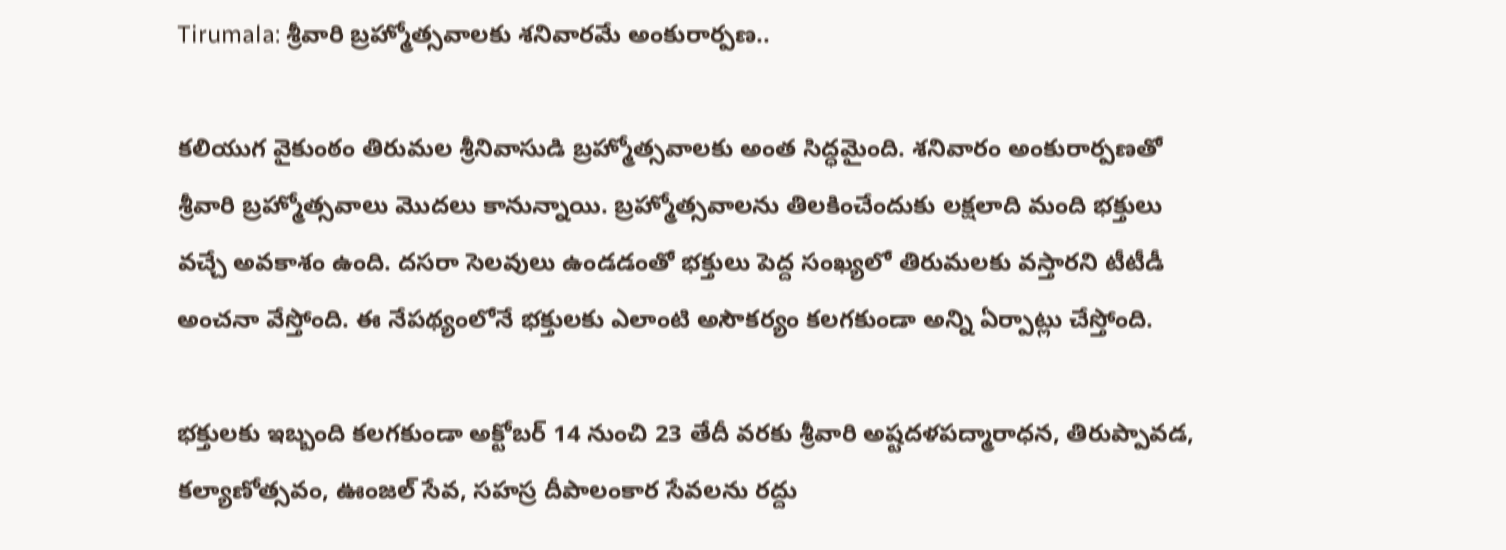Tirumala: శ్రీవారి బ్రహ్మోత్సవాలకు శనివారమే అంకురార్పణ..

కలియుగ వైకుంఠం తిరుమల శ్రీనివాసుడి బ్రహ్మోత్సవాలకు అంత సిద్ధమైంది. శనివారం అంకురార్పణతో శ్రీవారి బ్రహ్మోత్సవాలు మొదలు కానున్నాయి. బ్రహ్మోత్సవాలను తిలకించేందుకు లక్షలాది మంది భక్తులు వచ్చే అవకాశం ఉంది. దసరా సెలవులు ఉండడంతో భక్తులు పెద్ద సంఖ్యలో తిరుమలకు వస్తారని టీటీడీ అంచనా వేస్తోంది. ఈ నేపథ్యంలోనే భక్తులకు ఎలాంటి అసౌకర్యం కలగకుండా అన్ని ఏర్పాట్లు చేస్తోంది.

భక్తులకు ఇబ్బంది కలగకుండా అక్టోబర్ 14 నుంచి 23 తేదీ వరకు శ్రీవారి అష్టదళపద్మారాధన, తిరుప్పావడ, కల్యాణోత్సవం, ఊంజల్ సేవ, సహస్ర దీపాలంకార సేవలను రద్దు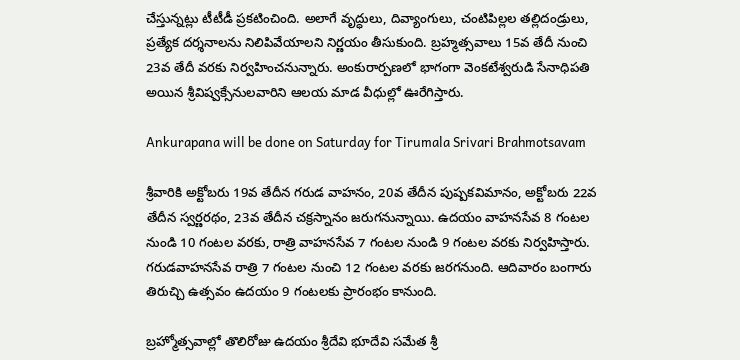చేస్తున్నట్లు టీటీడీ ప్రకటించింది. అలాగే వృద్ధులు, దివ్యాంగులు, చంటిపిల్లల తల్లిదండ్రులు, ప్రత్యేక దర్శనాలను నిలిపివేయాలని నిర్ణయం తీసుకుంది. బ్రహ్మత్సవాలు 15వ తేదీ నుంచి 23వ తేదీ వరకు నిర్వహించనున్నారు. అంకురార్పణలో భాగంగా వెంకటేశ్వరుడి సేనాధిపతి అయిన శ్రీవిష్వక్సేనులవారిని ఆలయ మాడ వీధుల్లో ఊరేగిస్తారు.

Ankurapana will be done on Saturday for Tirumala Srivari Brahmotsavam

శ్రీవారికి అక్టోబరు 19వ తేదీన గరుడ వాహనం, 20వ తేదీన పుష్పకవిమానం, అక్టోబరు 22వ తేదీన స్వర్ణరథం, 23వ తేదీన చక్రస్నానం జరుగనున్నాయి. ఉదయం వాహనసేవ 8 గంటల నుండి 10 గంటల వరకు, రాత్రి వాహనసేవ 7 గంటల నుండి 9 గంటల వరకు నిర్వహిస్తారు. గరుడవాహనసేవ రాత్రి 7 గంటల నుంచి 12 గంటల వరకు జరగనుంది. ఆదివారం బంగారు తిరుచ్చి ఉత్స‌వం ఉద‌యం 9 గంట‌ల‌కు ప్రారంభం కానుంది.

బ్ర‌హ్మోత్స‌వాల్లో తొలిరోజు ఉద‌యం శ్రీదేవి భూదేవి సమేత శ్రీ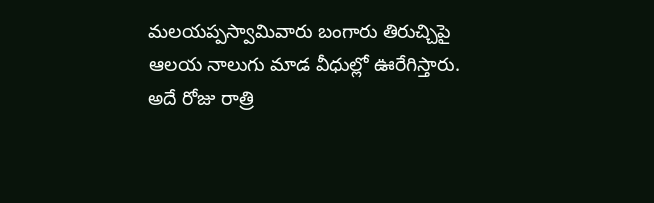మలయప్పస్వామివారు బంగారు తిరుచ్చిపై ఆల‌య నాలుగు మాడ వీధుల్లో ఊరేగిస్తారు. అదే రోజు రాత్రి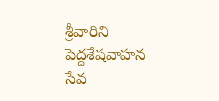శ్రీవారిని పెద్దశేషవాహన సేవ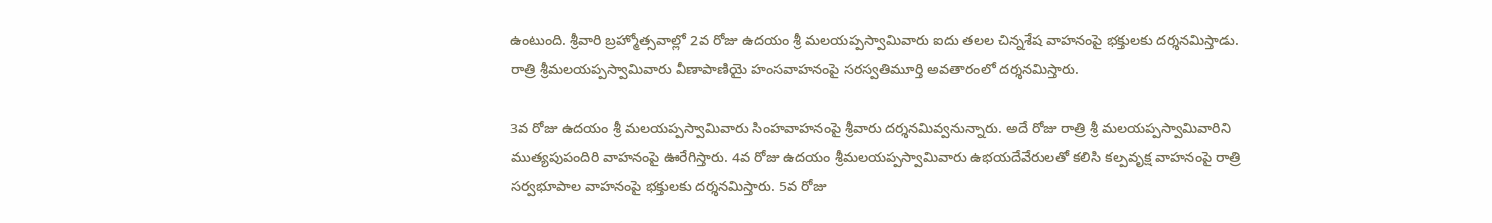ఉంటుంది. శ్రీవారి బ్రహ్మోత్సవాల్లో 2వ రోజు ఉదయం శ్రీ మలయప్పస్వామివారు ఐదు తలల చిన్నశేష వాహనంపై భక్తులకు దర్శనమిస్తాడు. రాత్రి శ్రీమలయప్పస్వామివారు వీణాపాణియై హంసవాహనంపై సరస్వతిమూర్తి అవతారంలో దర్శనమిస్తారు.

3వ రోజు ఉదయం శ్రీ మలయప్పస్వామివారు సింహవాహనంపై శ్రీవారు దర్శనమివ్వనున్నారు. అదే రోజు రాత్రి శ్రీ మలయప్పస్వామివారిని ముత్యపుపందిరి వాహనంపై ఊరేగిస్తారు. 4వ రోజు ఉదయం శ్రీమలయప్పస్వామివారు ఉభయదేవేరులతో కలిసి కల్పవృక్ష వాహనంపై రాత్రి సర్వభూపాల వాహనంపై భక్తులకు దర్శనమిస్తారు. 5వ రోజు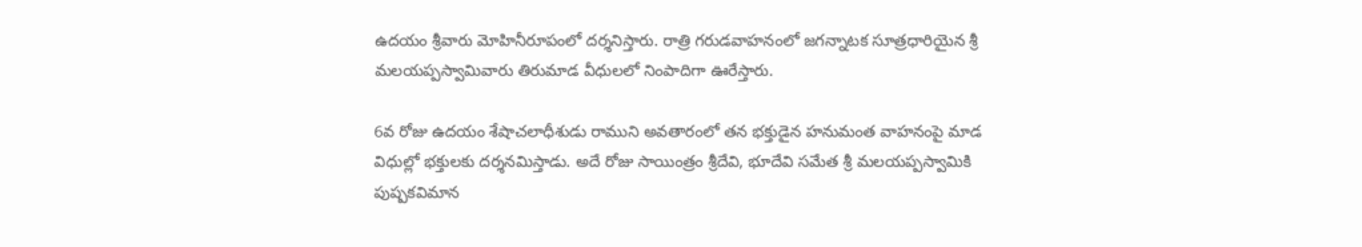ఉదయం శ్రీవారు మోహినీరూపంలో దర్శనిస్తారు. రాత్రి గరుడవాహనంలో జగన్నాటక సూత్రధారియైన శ్రీ మలయప్పస్వామివారు తిరుమాడ వీధులలో నింపాదిగా ఊరేస్తారు.

6వ రోజు ఉదయం శేషాచలాధీశుడు రాముని అవతారంలో తన భక్తుడైన హనుమంత వాహనంపై మాడ విధుల్లో భక్తులకు దర్శనమిస్తాడు. అదే రోజు సాయింత్రం శ్రీ‌దేవి, భూదేవి స‌మేత శ్రీ మ‌ల‌య‌ప్ప‌స్వామికి పుష్పకవిమాన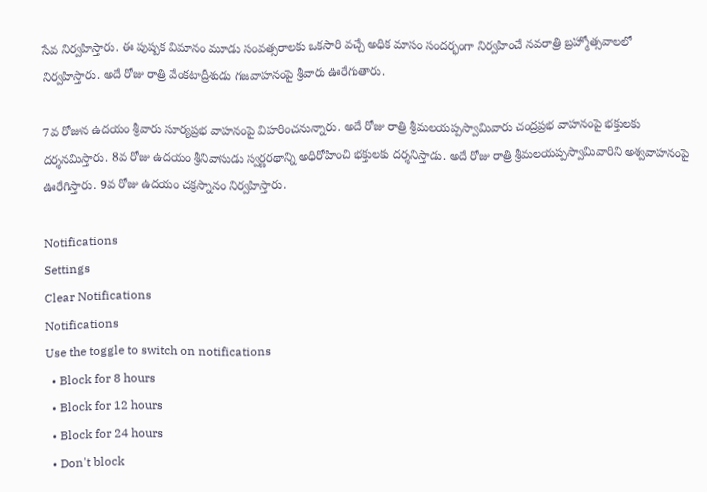సేవ నిర్వహిస్తారు. ఈ పుష్ప‌క విమానం మూడు సంవత్సరాలకు ఒకసారి వచ్చే అధిక మాసం సంద‌ర్భంగా నిర్వ‌హించే నవరాత్రి బ్రహ్మోత్సవాలలో నిర్వ‌హిస్తారు. అదే రోజు రాత్రి వేంకటాద్రీశుడు గజవాహనంపై శ్రీవారు ఊరేగుతారు.

7వ రోజున ఉదయం శ్రీవారు సూర్యప్రభ వాహనంపై విహరించనున్నారు. అదే రోజు రాత్రి శ్రీమలయప్పస్వామివారు చంద్రప్రభ వాహనంపై భక్తులకు దర్శనమిస్తారు. 8వ రోజు ఉదయం శ్రీనివాసుడు స్వర్ణరథాన్ని అధిరోహించి భక్తులకు దర్శనిస్తాడు. అదే రోజు రాత్రి శ్రీమలయప్పస్వామివారిని అశ్వవాహనంపై ఊరేగిస్తారు. 9వ రోజు ఉదయం చక్రస్నానం నిర్వహిస్తారు.

Notifications
Settings
Clear Notifications
Notifications
Use the toggle to switch on notifications
  • Block for 8 hours
  • Block for 12 hours
  • Block for 24 hours
  • Don't block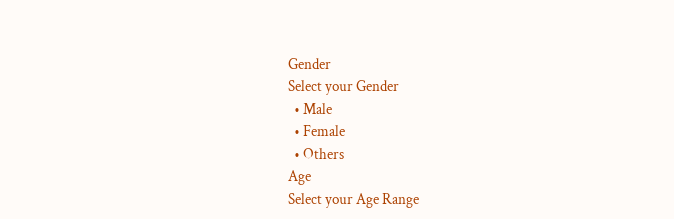Gender
Select your Gender
  • Male
  • Female
  • Others
Age
Select your Age Range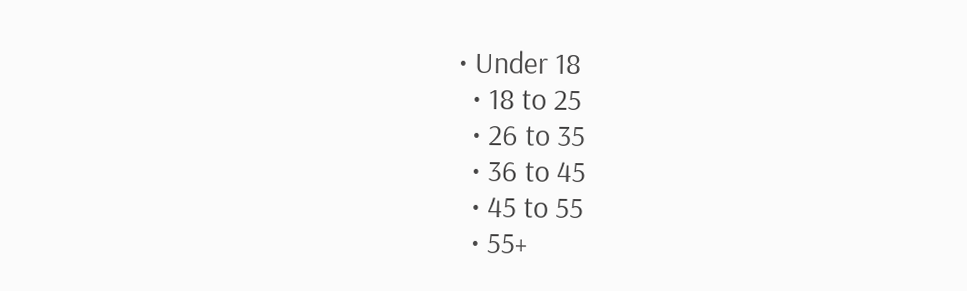• Under 18
  • 18 to 25
  • 26 to 35
  • 36 to 45
  • 45 to 55
  • 55+